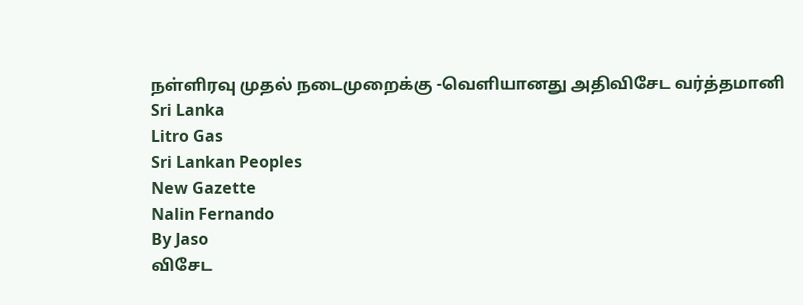நள்ளிரவு முதல் நடைமுறைக்கு -வெளியானது அதிவிசேட வர்த்தமானி
Sri Lanka
Litro Gas
Sri Lankan Peoples
New Gazette
Nalin Fernando
By Jaso
விசேட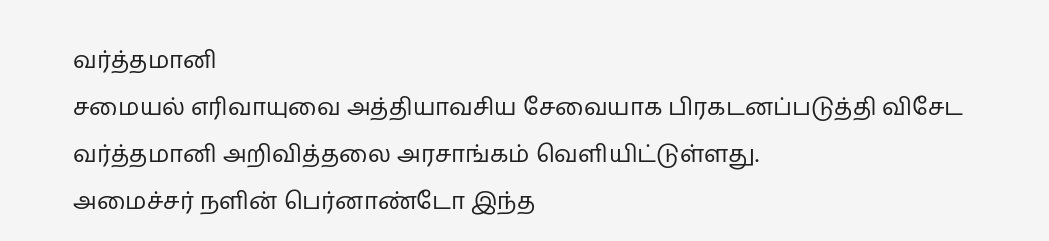வர்த்தமானி
சமையல் எரிவாயுவை அத்தியாவசிய சேவையாக பிரகடனப்படுத்தி விசேட வர்த்தமானி அறிவித்தலை அரசாங்கம் வெளியிட்டுள்ளது.
அமைச்சர் நளின் பெர்னாண்டோ இந்த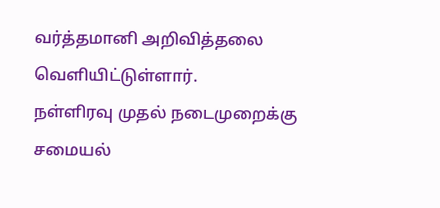வர்த்தமானி அறிவித்தலை வெளியிட்டுள்ளார்.
நள்ளிரவு முதல் நடைமுறைக்கு
சமையல்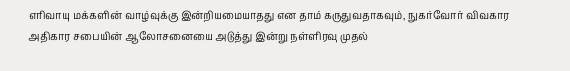எரிவாயு மக்களின் வாழ்வுக்கு இன்றியமையாதது என தாம் கருதுவதாகவும், நுகர்வோர் விவகார அதிகார சபையின் ஆலோசனையை அடுத்து இன்று நள்ளிரவு முதல்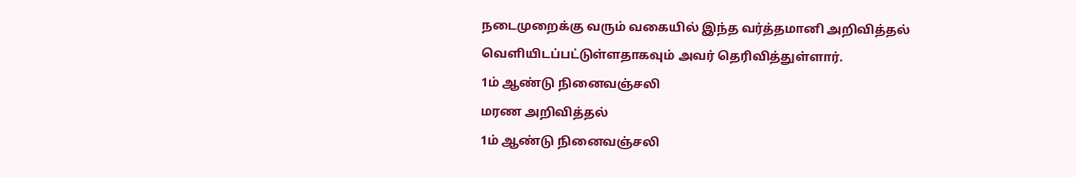நடைமுறைக்கு வரும் வகையில் இந்த வர்த்தமானி அறிவித்தல் வெளியிடப்பட்டுள்ளதாகவும் அவர் தெரிவித்துள்ளார்.
1ம் ஆண்டு நினைவஞ்சலி
மரண அறிவித்தல்
1ம் ஆண்டு நினைவஞ்சலி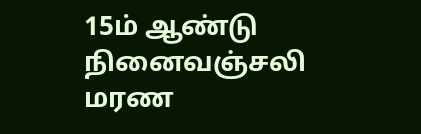15ம் ஆண்டு நினைவஞ்சலி
மரண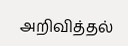அறிவித்தல்